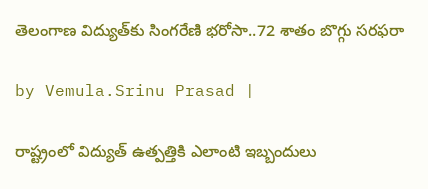తెలంగాణ విద్యుత్‌కు సింగరేణి భరోసా..72 శాతం బొగ్గు సరఫరా

by Vemula.Srinu Prasad |

రాష్ట్రంలో విద్యుత్ ఉత్పత్తికి ఎలాంటి ఇబ్బందులు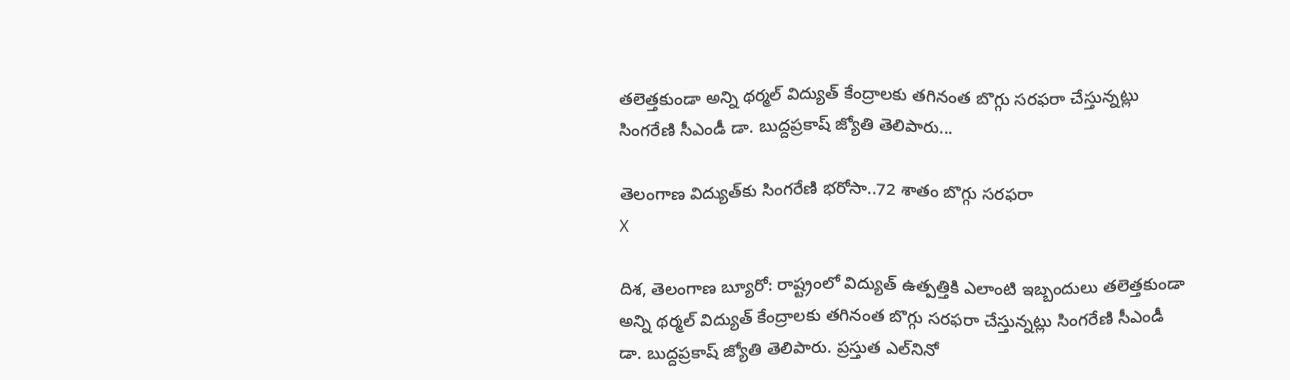తలెత్తకుండా అన్ని థర్మల్ విద్యుత్ కేంద్రాలకు తగినంత బొగ్గు సరఫరా చేస్తున్నట్లు సింగరేణి సీఎండీ డా. బుద్దప్రకాష్ జ్యోతి తెలిపారు...

తెలంగాణ విద్యుత్‌కు సింగరేణి భరోసా..72 శాతం బొగ్గు సరఫరా
X

దిశ, తెలంగాణ బ్యూరో: రాష్ట్రంలో విద్యుత్ ఉత్పత్తికి ఎలాంటి ఇబ్బందులు తలెత్తకుండా అన్ని థర్మల్ విద్యుత్ కేంద్రాలకు తగినంత బొగ్గు సరఫరా చేస్తున్నట్లు సింగరేణి సీఎండీ డా. బుద్దప్రకాష్ జ్యోతి తెలిపారు. ప్రస్తుత ఎల్‌నినో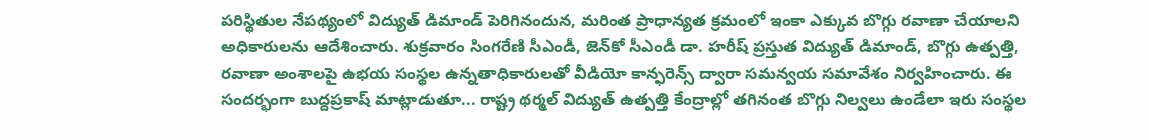పరిస్థితుల నేపథ్యంలో విద్యుత్ డిమాండ్ పెరిగినందున, మరింత ప్రాధాన్యత క్రమంలో ఇంకా ఎక్కువ బొగ్గు రవాణా చేయాలని అధికారులను ఆదేశించారు. శుక్రవారం సింగరేణి సీఎండీ, జెన్‌కో సీఎండీ డా. హరీష్ ప్రస్తుత విద్యుత్ డిమాండ్, బొగ్గు ఉత్పత్తి, రవాణా అంశాలపై ఉభయ సంస్థల ఉన్నతాధికారులతో వీడియో కాన్ఫరెన్స్ ద్వారా సమన్వయ సమావేశం నిర్వహించారు. ఈ సందర్భంగా బుద్దప్రకాష్ మాట్లాడుతూ... రాష్ట్ర థర్మల్ విద్యుత్ ఉత్పత్తి కేంద్రాల్లో తగినంత బొగ్గు నిల్వలు ఉండేలా ఇరు సంస్థల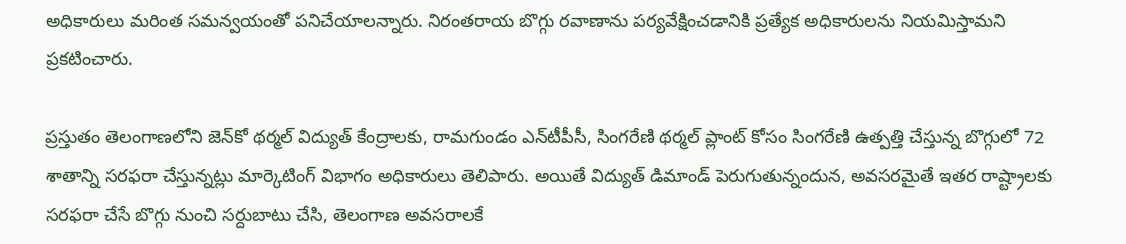అధికారులు మరింత సమన్వయంతో పనిచేయాలన్నారు. నిరంతరాయ బొగ్గు రవాణాను పర్యవేక్షించడానికి ప్రత్యేక అధికారులను నియమిస్తామని ప్రకటించారు.

ప్రస్తుతం తెలంగాణలోని జెన్‌కో థర్మల్ విద్యుత్ కేంద్రాలకు, రామగుండం ఎన్‌టీపీసీ, సింగరేణి థర్మల్ ప్లాంట్ కోసం సింగరేణి ఉత్పత్తి చేస్తున్న బొగ్గులో 72 శాతాన్ని సరఫరా చేస్తున్నట్లు మార్కెటింగ్ విభాగం అధికారులు తెలిపారు. అయితే విద్యుత్ డిమాండ్ పెరుగుతున్నందున, అవసరమైతే ఇతర రాష్ట్రాలకు సరఫరా చేసే బొగ్గు నుంచి సర్దుబాటు చేసి, తెలంగాణ అవసరాలకే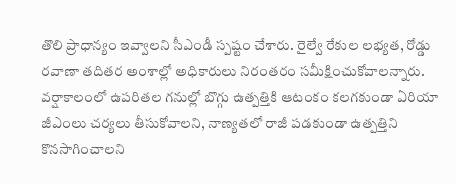తొలి ప్రాధాన్యం ఇవ్వాలని సీఎండీ స్పష్టం చేశారు. రైల్వే రేకుల లభ్యత, రోడ్డు రవాణా తదితర అంశాల్లో అధికారులు నిరంతరం సమీక్షించుకోవాలన్నారు. వర్షాకాలంలో ఉపరితల గనుల్లో బొగ్గు ఉత్పత్తికి ఆటంకం కలగకుండా ఏరియా జీఎంలు చర్యలు తీసుకోవాలని, నాణ్యతలో రాజీ పడకుండా ఉత్పత్తిని కొనసాగించాలని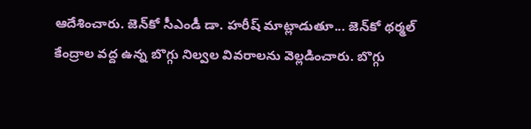ఆదేశించారు. జెన్‌కో సీఎండీ డా. హరీష్ మాట్లాడుతూ... జెన్‌కో థర్మల్ కేంద్రాల వద్ద ఉన్న బొగ్గు నిల్వల వివరాలను వెల్లడించారు. బొగ్గు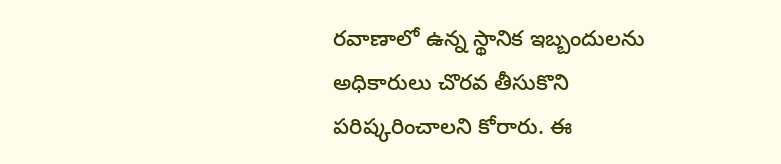రవాణాలో ఉన్న స్థానిక ఇబ్బందులను అధికారులు చొరవ తీసుకొని పరిష్కరించాలని కోరారు. ఈ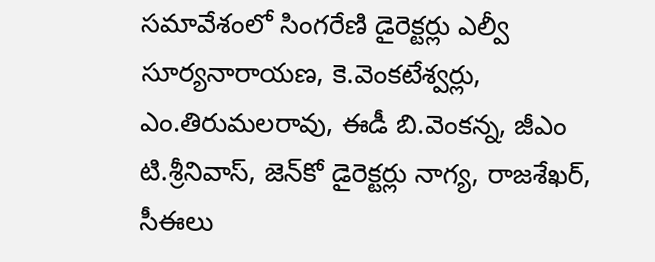సమావేశంలో సింగరేణి డైరెక్టర్లు ఎల్వీ సూర్యనారాయణ, కె.వెంకటేశ్వర్లు, ఎం.తిరుమలరావు, ఈడీ బి.వెంకన్న, జీఎం టి.శ్రీనివాస్, జెన్‌కో డైరెక్టర్లు నాగ్య, రాజశేఖర్, సీఈలు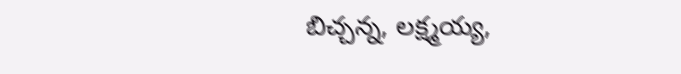బిచ్చన్న, లక్ష్మయ్య,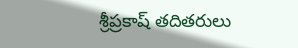శ్రీప్రకాష్ తదితరులు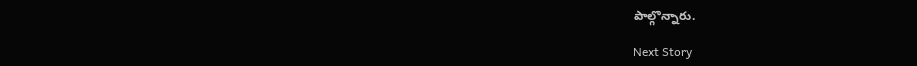పాల్గొన్నారు.

Next Story